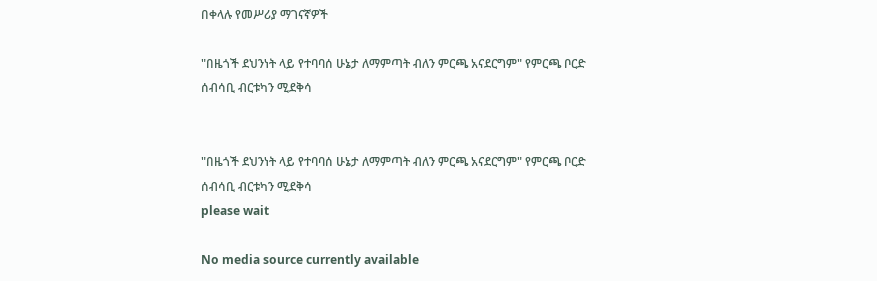በቀላሉ የመሥሪያ ማገናኛዎች

"በዜጎች ደህንነት ላይ የተባባሰ ሁኔታ ለማምጣት ብለን ምርጫ አናደርግም" የምርጫ ቦርድ ሰብሳቢ ብርቱካን ሚደቅሳ


"በዜጎች ደህንነት ላይ የተባባሰ ሁኔታ ለማምጣት ብለን ምርጫ አናደርግም" የምርጫ ቦርድ ሰብሳቢ ብርቱካን ሚደቅሳ
please wait

No media source currently available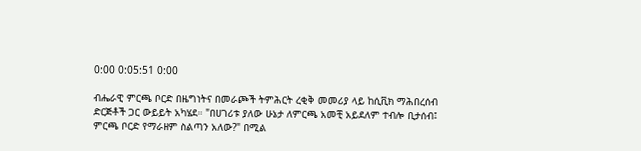0:00 0:05:51 0:00

ብሔራዊ ምርጫ ቦርድ በዜግነትና በመራጮች ትምሕርት ረቂቅ መመሪያ ላይ ከሲቪክ ማሕበረሰብ ድርጅቶች ጋር ውይይት አካሄደ። "በሀገሪቱ ያለው ሁኔታ ለምርጫ አመቺ አይደለም ተብሎ ቢታሰብ፤ ምርጫ ቦርድ የማራዘም ስልጣን አለው?" በሚል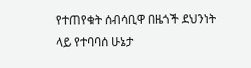የተጠየቁት ሰብሳቢዋ በዜጎች ደህንነት ላይ የተባባሰ ሁኔታ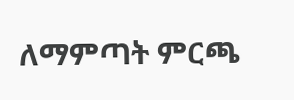ለማምጣት ምርጫ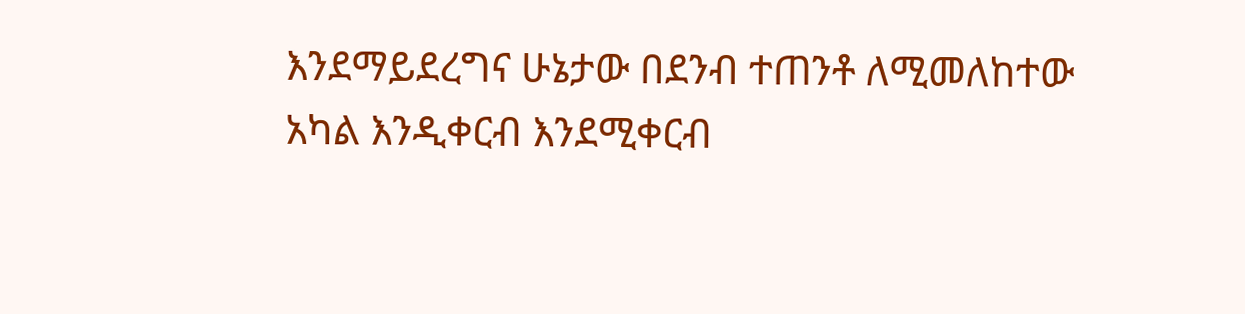እንደማይደረግና ሁኔታው በደንብ ተጠንቶ ለሚመለከተው አካል እንዲቀርብ እንደሚቀርብ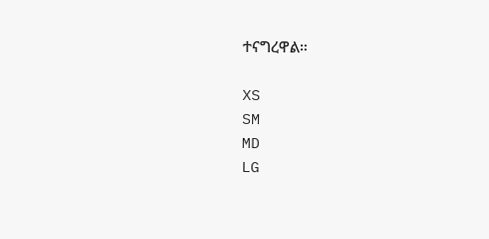ተናግረዋል።

XS
SM
MD
LG